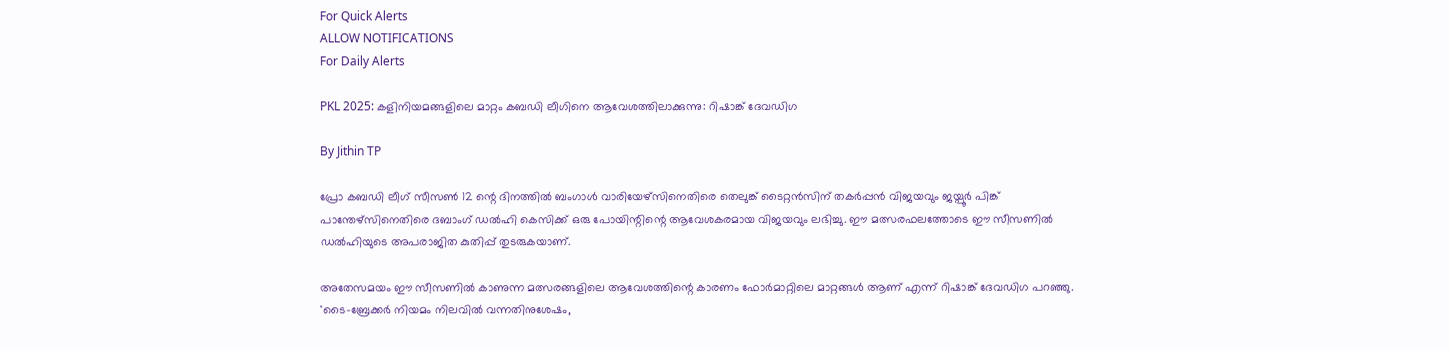For Quick Alerts
ALLOW NOTIFICATIONS
For Daily Alerts

PKL 2025: കളിനിയമങ്ങളിലെ മാറ്റം കബഡി ലീഗിനെ ആവേശത്തിലാക്കുന്നു: റിഷാങ്ക് ദേവഡിഗ

By Jithin TP

പ്രോ കബഡി ലീഗ് സീസണ്‍ 12 ന്റെ ദിനത്തില്‍ ബംഗാള്‍ വാരിയേഴ്സിനെതിരെ തെലുങ്ക് ടൈറ്റന്‍സിന് തകര്‍പ്പന്‍ വിജയവും ജയ്പൂര്‍ പിങ്ക് പാന്തേഴ്സിനെതിരെ ദബാംഗ് ഡല്‍ഹി കെസിക്ക് ഒരു പോയിന്റിന്റെ ആവേശകരമായ വിജയവും ലഭിച്ചു. ഈ മത്സരഫലത്തോടെ ഈ സീസണില്‍ ഡല്‍ഹിയുടെ അപരാജിത കുതിപ്പ് തുടരുകയാണ്.

അതേസമയം ഈ സീസണില്‍ കാണുന്ന മത്സരങ്ങളിലെ ആവേശത്തിന്റെ കാരണം ഫോര്‍മാറ്റിലെ മാറ്റങ്ങള്‍ ആണ് എന്ന് റിഷാങ്ക് ദേവഡിഗ പറഞ്ഞു. 'ടൈ-ബ്രേക്കര്‍ നിയമം നിലവില്‍ വന്നതിനുശേഷം,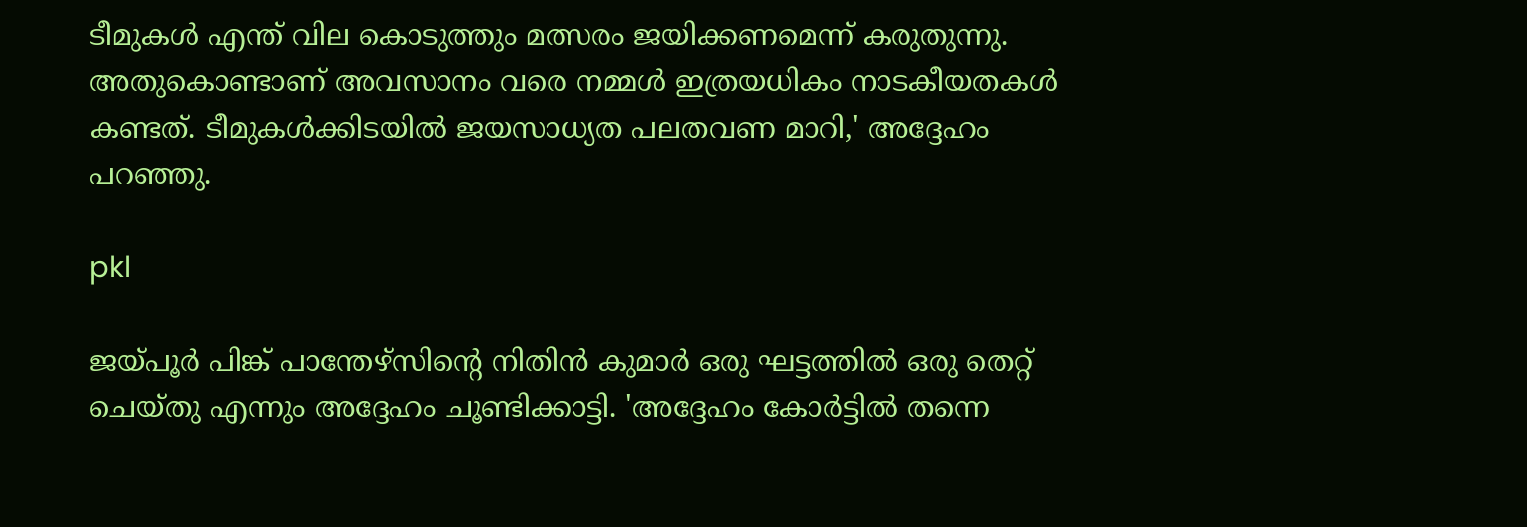ടീമുകള്‍ എന്ത് വില കൊടുത്തും മത്സരം ജയിക്കണമെന്ന് കരുതുന്നു. അതുകൊണ്ടാണ് അവസാനം വരെ നമ്മള്‍ ഇത്രയധികം നാടകീയതകള്‍ കണ്ടത്. ടീമുകള്‍ക്കിടയില്‍ ജയസാധ്യത പലതവണ മാറി,' അദ്ദേഹം പറഞ്ഞു.

pkl

ജയ്പൂര്‍ പിങ്ക് പാന്തേഴ്സിന്റെ നിതിന്‍ കുമാര്‍ ഒരു ഘട്ടത്തില്‍ ഒരു തെറ്റ് ചെയ്തു എന്നും അദ്ദേഹം ചൂണ്ടിക്കാട്ടി. 'അദ്ദേഹം കോര്‍ട്ടില്‍ തന്നെ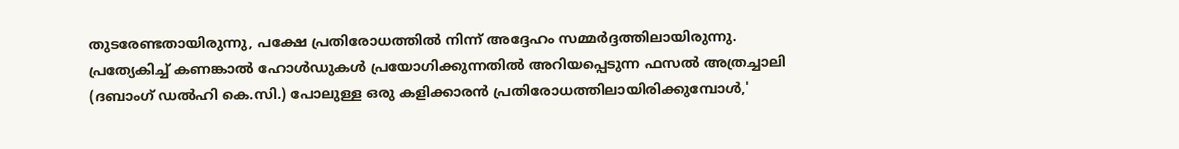തുടരേണ്ടതായിരുന്നു, പക്ഷേ പ്രതിരോധത്തില്‍ നിന്ന് അദ്ദേഹം സമ്മര്‍ദ്ദത്തിലായിരുന്നു. പ്രത്യേകിച്ച് കണങ്കാല്‍ ഹോള്‍ഡുകള്‍ പ്രയോഗിക്കുന്നതില്‍ അറിയപ്പെടുന്ന ഫസല്‍ അത്രച്ചാലി (ദബാംഗ് ഡല്‍ഹി കെ.സി.) പോലുള്ള ഒരു കളിക്കാരന്‍ പ്രതിരോധത്തിലായിരിക്കുമ്പോള്‍,'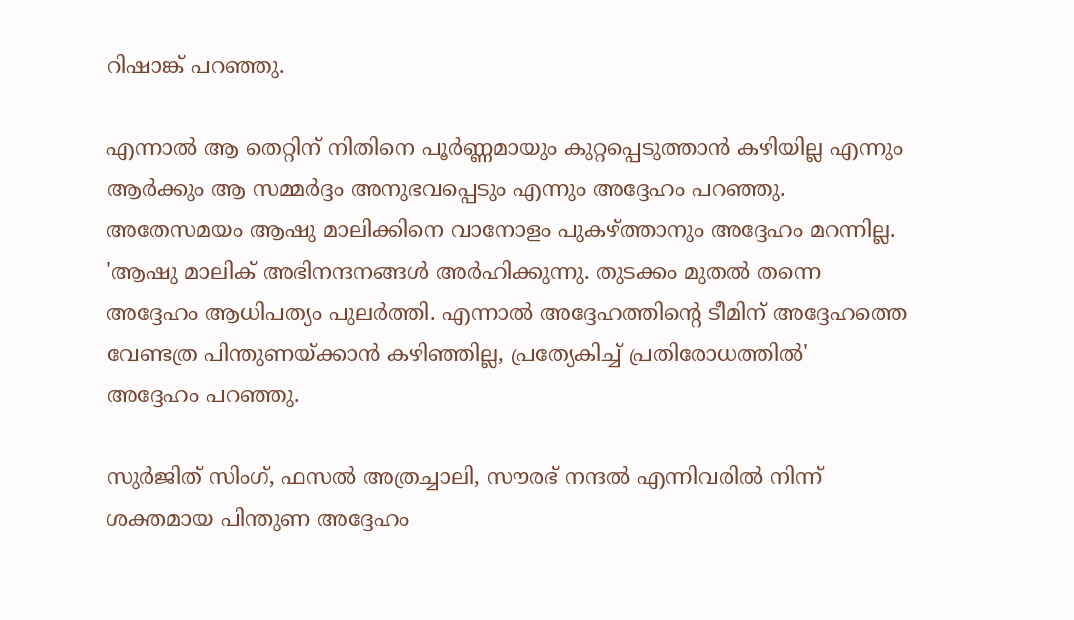റിഷാങ്ക് പറഞ്ഞു.

എന്നാല്‍ ആ തെറ്റിന് നിതിനെ പൂര്‍ണ്ണമായും കുറ്റപ്പെടുത്താന്‍ കഴിയില്ല എന്നും ആര്‍ക്കും ആ സമ്മര്‍ദ്ദം അനുഭവപ്പെടും എന്നും അദ്ദേഹം പറഞ്ഞു. അതേസമയം ആഷു മാലിക്കിനെ വാനോളം പുകഴ്ത്താനും അദ്ദേഹം മറന്നില്ല. 'ആഷു മാലിക് അഭിനന്ദനങ്ങള്‍ അര്‍ഹിക്കുന്നു. തുടക്കം മുതല്‍ തന്നെ അദ്ദേഹം ആധിപത്യം പുലര്‍ത്തി. എന്നാല്‍ അദ്ദേഹത്തിന്റെ ടീമിന് അദ്ദേഹത്തെ വേണ്ടത്ര പിന്തുണയ്ക്കാന്‍ കഴിഞ്ഞില്ല, പ്രത്യേകിച്ച് പ്രതിരോധത്തില്‍' അദ്ദേഹം പറഞ്ഞു.

സുര്‍ജിത് സിംഗ്, ഫസല്‍ അത്രച്ചാലി, സൗരഭ് നന്ദല്‍ എന്നിവരില്‍ നിന്ന് ശക്തമായ പിന്തുണ അദ്ദേഹം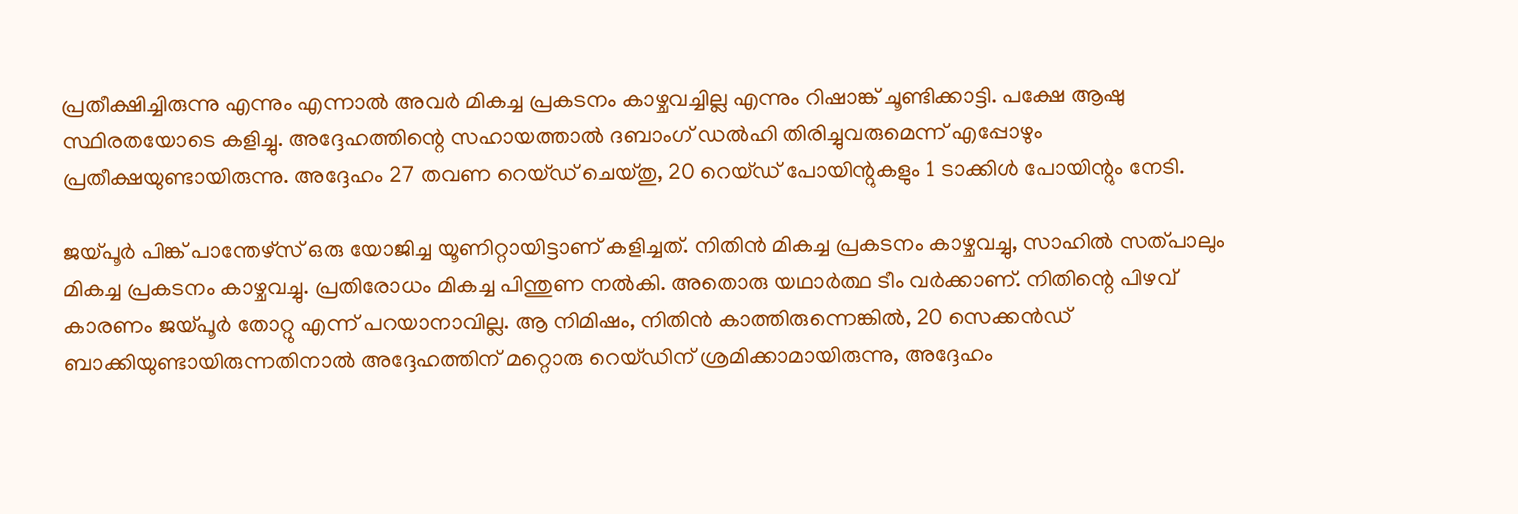പ്രതീക്ഷിച്ചിരുന്നു എന്നും എന്നാല്‍ അവര്‍ മികച്ച പ്രകടനം കാഴ്ചവച്ചില്ല എന്നും റിഷാങ്ക് ചൂണ്ടിക്കാട്ടി. പക്ഷേ ആഷു സ്ഥിരതയോടെ കളിച്ചു. അദ്ദേഹത്തിന്റെ സഹായത്താല്‍ ദബാംഗ് ഡല്‍ഹി തിരിച്ചുവരുമെന്ന് എപ്പോഴും പ്രതീക്ഷയുണ്ടായിരുന്നു. അദ്ദേഹം 27 തവണ റെയ്ഡ് ചെയ്തു, 20 റെയ്ഡ് പോയിന്റുകളും 1 ടാക്കിള്‍ പോയിന്റും നേടി.

ജയ്പൂര്‍ പിങ്ക് പാന്തേഴ്സ് ഒരു യോജിച്ച യൂണിറ്റായിട്ടാണ് കളിച്ചത്. നിതിന്‍ മികച്ച പ്രകടനം കാഴ്ചവച്ചു, സാഹില്‍ സത്പാലും മികച്ച പ്രകടനം കാഴ്ചവച്ചു. പ്രതിരോധം മികച്ച പിന്തുണ നല്‍കി. അതൊരു യഥാര്‍ത്ഥ ടീം വര്‍ക്കാണ്. നിതിന്റെ പിഴവ് കാരണം ജയ്പൂര്‍ തോറ്റു എന്ന് പറയാനാവില്ല. ആ നിമിഷം, നിതിന്‍ കാത്തിരുന്നെങ്കില്‍, 20 സെക്കന്‍ഡ് ബാക്കിയുണ്ടായിരുന്നതിനാല്‍ അദ്ദേഹത്തിന് മറ്റൊരു റെയ്ഡിന് ശ്രമിക്കാമായിരുന്നു, അദ്ദേഹം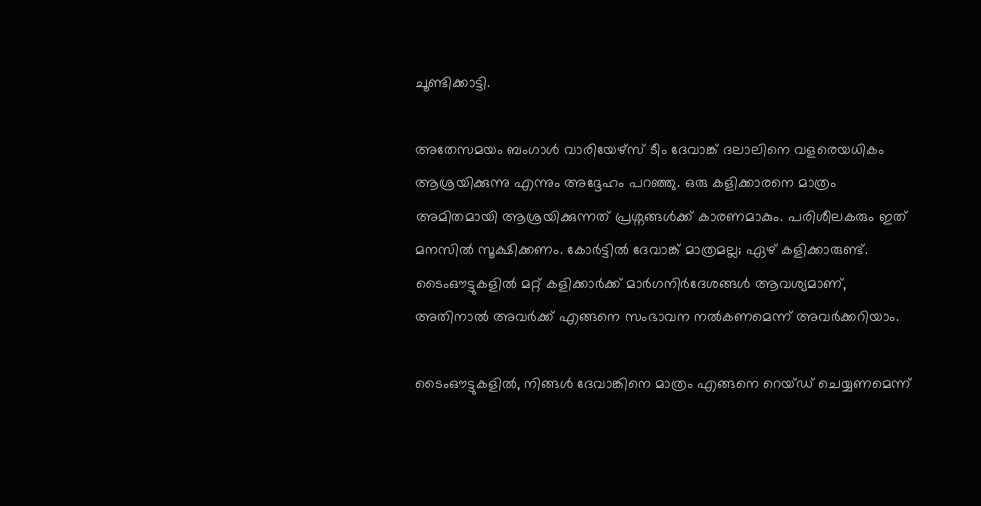ചൂണ്ടിക്കാട്ടി.

അതേസമയം ബംഗാള്‍ വാരിയേഴ്സ് ടീം ദേവാങ്ക് ദലാലിനെ വളരെയധികം ആശ്രയിക്കുന്നു എന്നും അദ്ദേഹം പറഞ്ഞു. ഒരു കളിക്കാരനെ മാത്രം അമിതമായി ആശ്രയിക്കുന്നത് പ്രശ്നങ്ങള്‍ക്ക് കാരണമാകും. പരിശീലകരും ഇത് മനസില്‍ സൂക്ഷിക്കണം. കോര്‍ട്ടില്‍ ദേവാങ്ക് മാത്രമല്ല; ഏഴ് കളിക്കാരുണ്ട്. ടൈംഔട്ടുകളില്‍ മറ്റ് കളിക്കാര്‍ക്ക് മാര്‍ഗനിര്‍ദേശങ്ങള്‍ ആവശ്യമാണ്, അതിനാല്‍ അവര്‍ക്ക് എങ്ങനെ സംഭാവന നല്‍കണമെന്ന് അവര്‍ക്കറിയാം.

ടൈംഔട്ടുകളില്‍, നിങ്ങള്‍ ദേവാങ്കിനെ മാത്രം എങ്ങനെ റെയ്ഡ് ചെയ്യണമെന്ന്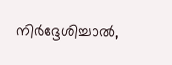നിര്‍ദ്ദേശിച്ചാല്‍,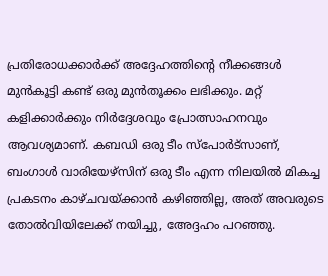പ്രതിരോധക്കാര്‍ക്ക് അദ്ദേഹത്തിന്റെ നീക്കങ്ങള്‍ മുന്‍കൂട്ടി കണ്ട് ഒരു മുന്‍തൂക്കം ലഭിക്കും. മറ്റ് കളിക്കാര്‍ക്കും നിര്‍ദ്ദേശവും പ്രോത്സാഹനവും ആവശ്യമാണ്. കബഡി ഒരു ടീം സ്പോര്‍ട്സാണ്, ബംഗാള്‍ വാരിയേഴ്സിന് ഒരു ടീം എന്ന നിലയില്‍ മികച്ച പ്രകടനം കാഴ്ചവയ്ക്കാന്‍ കഴിഞ്ഞില്ല, അത് അവരുടെ തോല്‍വിയിലേക്ക് നയിച്ചു, അേദ്ദഹം പറഞ്ഞു.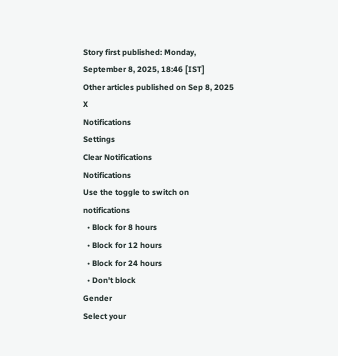Story first published: Monday, September 8, 2025, 18:46 [IST]
Other articles published on Sep 8, 2025
X
Notifications
Settings
Clear Notifications
Notifications
Use the toggle to switch on notifications
  • Block for 8 hours
  • Block for 12 hours
  • Block for 24 hours
  • Don't block
Gender
Select your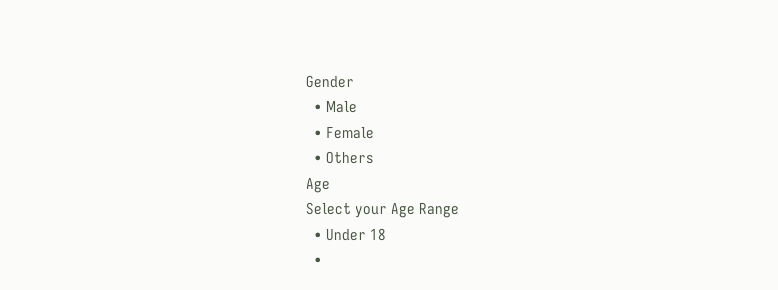Gender
  • Male
  • Female
  • Others
Age
Select your Age Range
  • Under 18
  •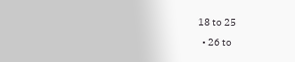18 to 25
  • 26 to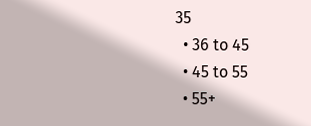35
  • 36 to 45
  • 45 to 55
  • 55+